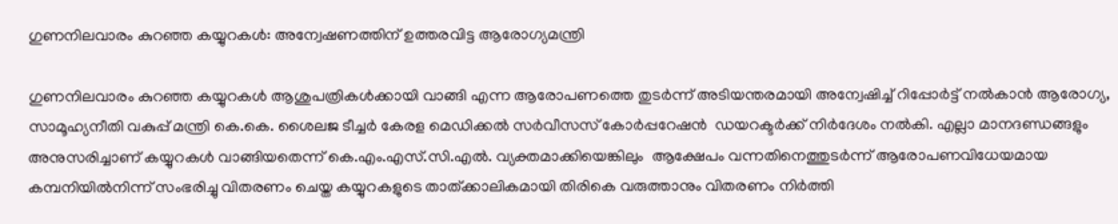ഗുണനിലവാരം കുറഞ്ഞ കയ്യുറകള്‍: അന്വേഷണത്തിന് ഉത്തരവിട്ട ആരോഗ്യമന്ത്രി

ഗുണനിലവാരം കുറഞ്ഞ കയ്യുറകള്‍ ആശുപത്രികള്‍ക്കായി വാങ്ങി എന്ന ആരോപണത്തെ തുടര്‍ന്ന് അടിയന്തരമായി അന്വേഷിച്ച് റിപ്പോര്‍ട്ട് നല്‍കാന്‍ ആരോഗ്യ, സാമൂഹ്യനീതി വകുപ്പ് മന്ത്രി കെ.കെ. ശൈലജ ടീച്ചര്‍ കേരള മെഡിക്കല്‍ സര്‍വീസസ് കോര്‍പ്പറേഷന്‍  ഡയറക്ടര്‍ക്ക് നിര്‍ദേശം നല്‍കി. എല്ലാ മാനദണ്ഡങ്ങളും അനുസരിച്ചാണ് കയ്യുറകള്‍ വാങ്ങിയതെന്ന് കെ.എം.എസ്.സി.എല്‍. വ്യക്തമാക്കിയെങ്കിലും  ആക്ഷേപം വന്നതിനെത്തുടര്‍ന്ന് ആരോപണവിധേയമായ കമ്പനിയില്‍നിന്ന് സംഭരിച്ചു വിതരണം ചെയ്ത കയ്യുറകളുടെ താത്ക്കാലികമായി തിരികെ വരുത്താനും വിതരണം നിര്‍ത്തി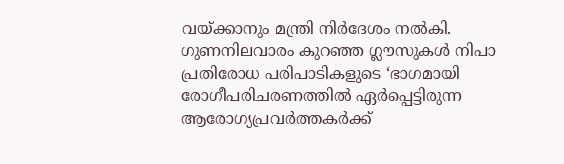വയ്ക്കാനും മന്ത്രി നിര്‍ദേശം നല്‍കി. ഗുണനിലവാരം കുറഞ്ഞ ഗ്ലൗസുകള്‍ നിപാ പ്രതിരോധ പരിപാടികളുടെ ‘ഭാഗമായി രോഗീപരിചരണത്തില്‍ ഏര്‍പ്പെട്ടിരുന്ന ആരോഗ്യപ്രവര്‍ത്തകര്‍ക്ക്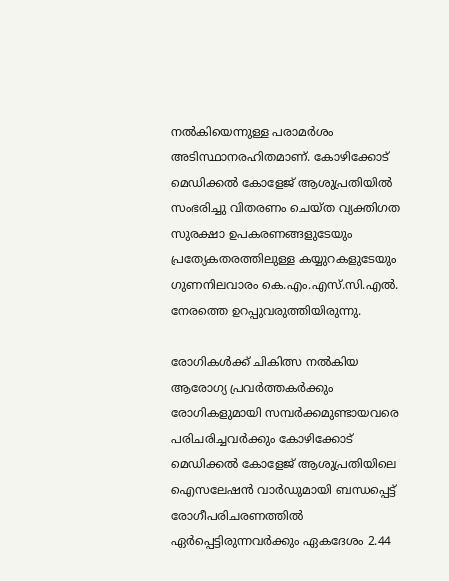നല്‍കിയെന്നുള്ള പരാമര്‍ശം അടിസ്ഥാനരഹിതമാണ്. കോഴിക്കോട് മെഡിക്കല്‍ കോളേജ് ആശുപ്രതിയില്‍ സംഭരിച്ചു വിതരണം ചെയ്ത വ്യക്തിഗത സുരക്ഷാ ഉപകരണങ്ങളുടേയും പ്രത്യേകതരത്തിലുള്ള കയ്യുറകളുടേയും ഗുണനിലവാരം കെ.എം.എസ്.സി.എല്‍. നേരത്തെ ഉറപ്പുവരുത്തിയിരുന്നു.

രോഗികള്‍ക്ക് ചികിത്സ നല്‍കിയ ആരോഗ്യ പ്രവര്‍ത്തകര്‍ക്കും രോഗികളുമായി സമ്പര്‍ക്കമുണ്ടായവരെ പരിചരിച്ചവര്‍ക്കും കോഴിക്കോട് മെഡിക്കല്‍ കോളേജ് ആശുപ്രതിയിലെ ഐസലേഷന്‍ വാര്‍ഡുമായി ബന്ധപ്പെട്ട് രോഗീപരിചരണത്തില്‍ ഏര്‍പ്പെട്ടിരുന്നവര്‍ക്കും ഏകദേശം 2.44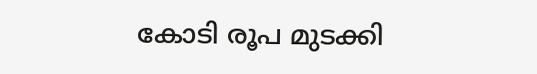കോടി രൂപ മുടക്കി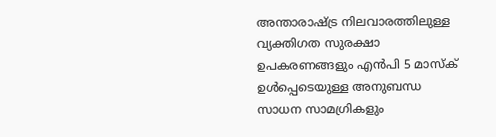അന്താരാഷ്ട്ര നിലവാരത്തിലുള്ള വ്യക്തിഗത സുരക്ഷാ ഉപകരണങ്ങളും എന്‍പി 5 മാസ്‌ക് ഉള്‍പ്പെടെയുള്ള അനുബന്ധ സാധന സാമഗ്രികളും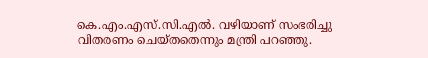കെ.എം.എസ്.സി.എല്‍. വഴിയാണ് സംഭരിച്ചു വിതരണം ചെയ്തതെന്നും മന്ത്രി പറഞ്ഞു.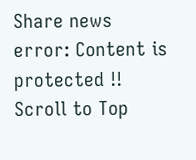Share news
error: Content is protected !!
Scroll to Top